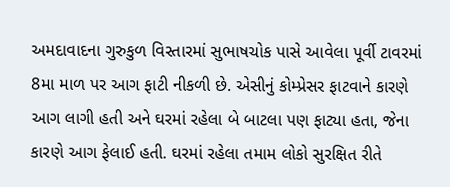અમદાવાદના ગુરુકુળ વિસ્તારમાં સુભાષચોક પાસે આવેલા પૂર્વી ટાવરમાં 8મા માળ પર આગ ફાટી નીકળી છે. એસીનું કોમ્પ્રેસર ફાટવાને કારણે આગ લાગી હતી અને ઘરમાં રહેલા બે બાટલા પણ ફાટ્યા હતા, જેના કારણે આગ ફેલાઈ હતી. ઘરમાં રહેલા તમામ લોકો સુરક્ષિત રીતે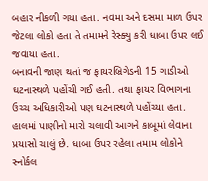બહાર નીકળી ગયા હતા. નવમા અને દસમા માળ ઉપર જેટલા લોકો હતા તે તમામને રેસ્ક્યુ કરી ધાબા ઉપર લઈ જવાયા હતા.
બનાવની જાણ થતાં જ ફાયરબ્રિગેડની 15 ગાડીઓ ઘટનાસ્થળે પહોંચી ગઈ હતી. તથા ફાયર વિભાગના ઉચ્ચ અધિકારીઓ પણ ઘટનાસ્થળે પહોંચ્યા હતા. હાલમાં પાણીનો મારો ચલાવી આગને કાબૂમાં લેવાના પ્રયાસો ચાલું છે. ધાબા ઉપર રહેલા તમામ લોકોને સ્નોર્કલ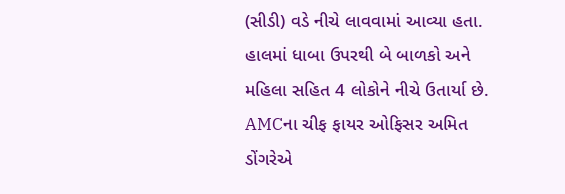(સીડી) વડે નીચે લાવવામાં આવ્યા હતા. હાલમાં ધાબા ઉપરથી બે બાળકો અને મહિલા સહિત 4 લોકોને નીચે ઉતાર્યા છે.
AMCના ચીફ ફાયર ઓફિસર અમિત ડોંગરેએ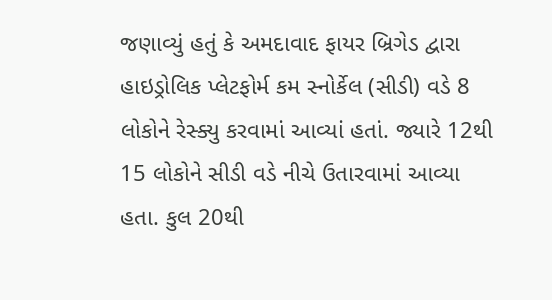જણાવ્યું હતું કે અમદાવાદ ફાયર બ્રિગેડ દ્વારા હાઇડ્રોલિક પ્લેટફોર્મ કમ સ્નોર્કેલ (સીડી) વડે 8 લોકોને રેસ્ક્યુ કરવામાં આવ્યાં હતાં. જ્યારે 12થી 15 લોકોને સીડી વડે નીચે ઉતારવામાં આવ્યા હતા. કુલ 20થી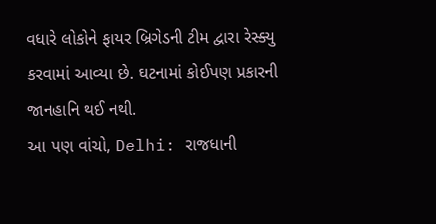વધારે લોકોને ફાયર બ્રિગેડની ટીમ દ્વારા રેસ્ક્યુ કરવામાં આવ્યા છે. ઘટનામાં કોઈપણ પ્રકારની જાનહાનિ થઈ નથી.
આ પણ વાંચો, Delhi: રાજધાની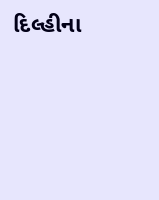દિલ્હીના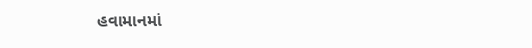હવામાનમાં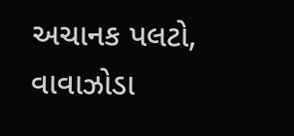અચાનક પલટો, વાવાઝોડા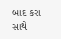બાદ કરા સાથે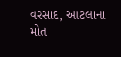વરસાદ, આટલાના મોત